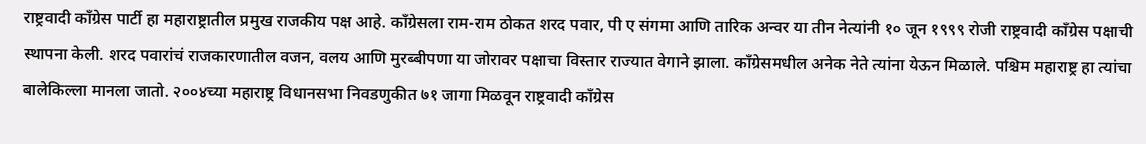राष्ट्रवादी काँग्रेस पार्टी हा महाराष्ट्रातील प्रमुख राजकीय पक्ष आहे. काँग्रेसला राम-राम ठोकत शरद पवार, पी ए संगमा आणि तारिक अन्वर या तीन नेत्यांनी १० जून १९९९ रोजी राष्ट्रवादी काँग्रेस पक्षाची स्थापना केली. शरद पवारांचं राजकारणातील वजन, वलय आणि मुरब्बीपणा या जोरावर पक्षाचा विस्तार राज्यात वेगाने झाला. काँग्रेसमधील अनेक नेते त्यांना येऊन मिळाले. पश्चिम महाराष्ट्र हा त्यांचा बालेकिल्ला मानला जातो. २००४च्या महाराष्ट्र विधानसभा निवडणुकीत ७१ जागा मिळवून राष्ट्रवादी काँग्रेस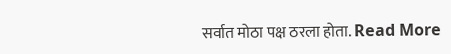सर्वात मोठा पक्ष ठरला होता. Read More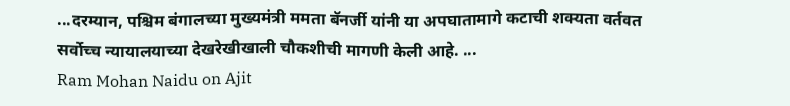...दरम्यान, पश्चिम बंगालच्या मुख्यमंत्री ममता बॅनर्जी यांनी या अपघातामागे कटाची शक्यता वर्तवत सर्वोच्च न्यायालयाच्या देखरेखीखाली चौकशीची मागणी केली आहे. ...
Ram Mohan Naidu on Ajit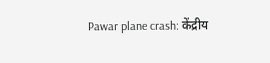Pawar plane crash: केंद्रीय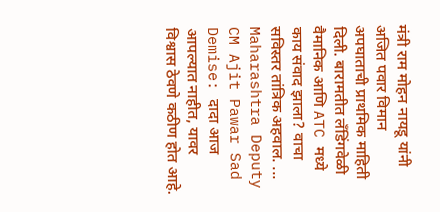मंत्री राम मोहन नायडू यांनी अजित पवार विमान अपघाताची प्राथमिक माहिती दिली. बारामतीत लँडिंगवेळी वैमानिक आणि ATC मध्ये काय संवाद झाला? वाचा सविस्तर तांत्रिक अहवाल. ...
Maharashtra Deputy CM Ajit Pawar Sad Demise: दादा आज आपल्यात नाहीत, यावर विश्वास ठेवणे कठीण होत आहे.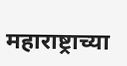महाराष्ट्राच्या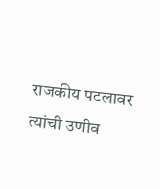राजकीय पटलावर त्यांची उणीव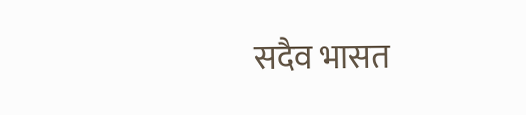सदैव भासत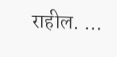राहील. ...